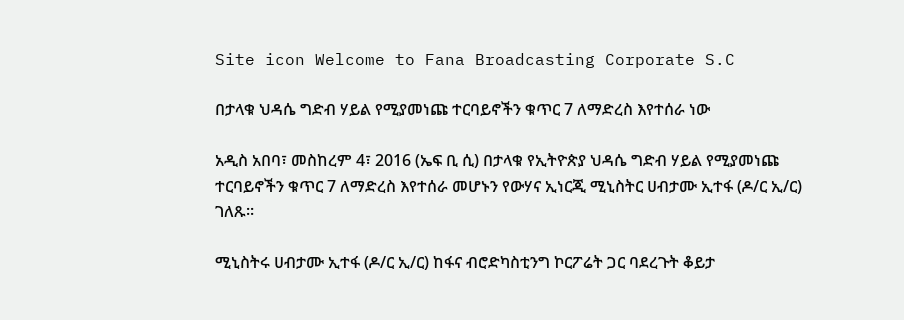Site icon Welcome to Fana Broadcasting Corporate S.C

በታላቁ ህዳሴ ግድብ ሃይል የሚያመነጩ ተርባይኖችን ቁጥር 7 ለማድረስ እየተሰራ ነው

አዲስ አበባ፣ መስከረም 4፣ 2016 (ኤፍ ቢ ሲ) በታላቁ የኢትዮጵያ ህዳሴ ግድብ ሃይል የሚያመነጩ ተርባይኖችን ቁጥር 7 ለማድረስ እየተሰራ መሆኑን የውሃና ኢነርጂ ሚኒስትር ሀብታሙ ኢተፋ (ዶ/ር ኢ/ር) ገለጹ፡፡

ሚኒስትሩ ሀብታሙ ኢተፋ (ዶ/ር ኢ/ር) ከፋና ብሮድካስቲንግ ኮርፖሬት ጋር ባደረጉት ቆይታ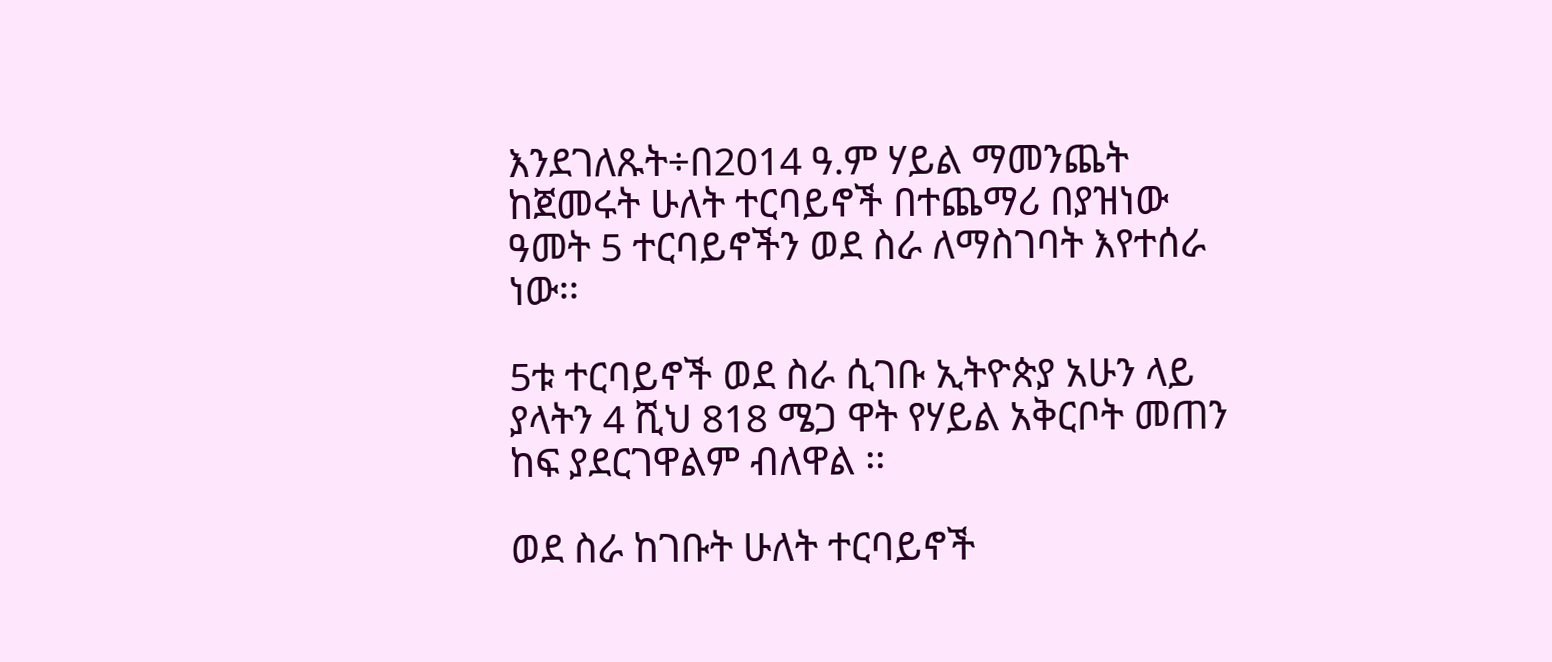እንደገለጹት÷በ2014 ዓ.ም ሃይል ማመንጨት ከጀመሩት ሁለት ተርባይኖች በተጨማሪ በያዝነው ዓመት 5 ተርባይኖችን ወደ ስራ ለማስገባት እየተሰራ ነው፡፡

5ቱ ተርባይኖች ወደ ስራ ሲገቡ ኢትዮጵያ አሁን ላይ ያላትን 4 ሺህ 818 ሜጋ ዋት የሃይል አቅርቦት መጠን ከፍ ያደርገዋልም ብለዋል ፡፡

ወደ ስራ ከገቡት ሁለት ተርባይኖች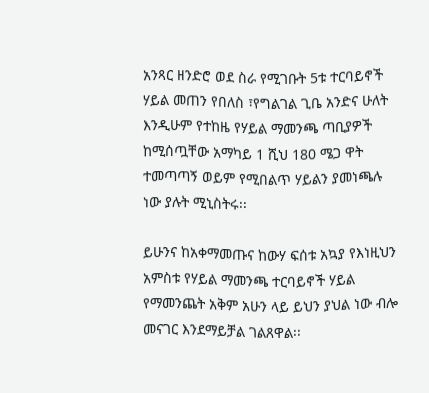አንጻር ዘንድሮ ወደ ስራ የሚገቡት 5ቱ ተርባይኖች ሃይል መጠን የበለስ ፣የግልገል ጊቤ አንድና ሁለት እንዲሁም የተከዜ የሃይል ማመንጫ ጣቢያዎች ከሚሰጧቸው አማካይ 1 ሺህ 180 ሜጋ ዋት ተመጣጣኝ ወይም የሚበልጥ ሃይልን ያመነጫሉ ነው ያሉት ሚኒስትሩ፡፡

ይሁንና ከአቀማመጡና ከውሃ ፍሰቱ አኳያ የእነዚህን አምስቱ የሃይል ማመንጫ ተርባይኖች ሃይል የማመንጨት አቅም አሁን ላይ ይህን ያህል ነው ብሎ መናገር እንደማይቻል ገልጸዋል፡፡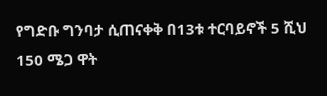የግድቡ ግንባታ ሲጠናቀቅ በ13ቱ ተርባይኖች 5 ሺህ 150 ሜጋ ዋት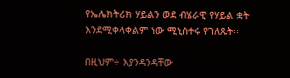የኤሌክትሪክ ሃይልን ወደ ብሄራዊ የሃይል ቋት እንደሚቀላቀልም ነው ሚኒስተሩ የገለጹት፡፡

በዚህም÷ እያንዳንዳቸው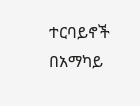ተርባይኖች በአማካይ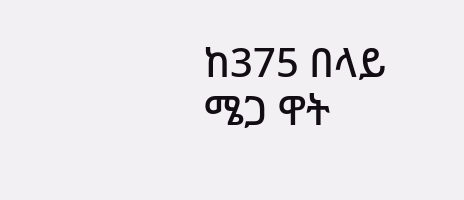ከ375 በላይ ሜጋ ዋት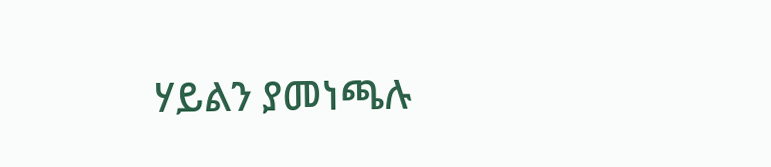ሃይልን ያመነጫሉ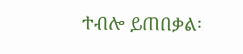ተብሎ ይጠበቃል፡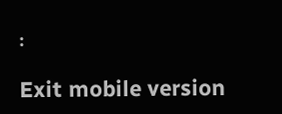፡

Exit mobile version